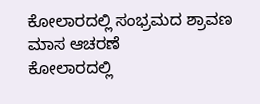ಕೋಲಾರದಲ್ಲಿ ಸಂಭ್ರಮದ ಶ್ರಾವಣ ಮಾಸ ಆಚರಣೆ
ಕೋಲಾರದಲ್ಲಿ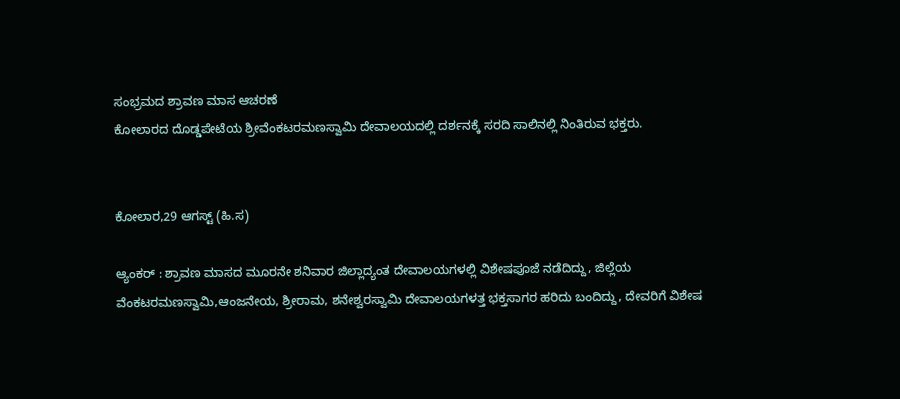ಸಂಭ್ರಮದ ಶ್ರಾವಣ ಮಾಸ ಆಚರಣೆ
ಕೋಲಾರದ ದೊಡ್ಡಪೇಟೆಯ ಶ್ರೀವೆಂಕಟರಮಣಸ್ವಾಮಿ ದೇವಾಲಯದಲ್ಲಿ ದರ್ಶನಕ್ಕೆ ಸರದಿ ಸಾಲಿನಲ್ಲಿ ನಿಂತಿರುವ ಭಕ್ತರು.


ಕೋಲಾರ,29 ಆಗಸ್ಟ್ (ಹಿ.ಸ)

ಆ್ಯಂಕರ್ : ಶ್ರಾವಣ ಮಾಸದ ಮೂರನೇ ಶನಿವಾರ ಜಿಲ್ಲಾದ್ಯಂತ ದೇವಾಲಯಗಳಲ್ಲಿ ವಿಶೇಷಪೂಜೆ ನಡೆದಿದ್ದು, ಜಿಲ್ಲೆಯ ವೆಂಕಟರಮಣಸ್ವಾಮಿ,ಆಂಜನೇಯ, ಶ್ರೀರಾಮ, ಶನೇಶ್ವರಸ್ವಾಮಿ ದೇವಾಲಯಗಳತ್ತ ಭಕ್ತಸಾಗರ ಹರಿದು ಬಂದಿದ್ದು, ದೇವರಿಗೆ ವಿಶೇಷ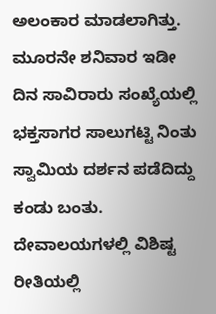ಅಲಂಕಾರ ಮಾಡಲಾಗಿತ್ತು. ಮೂರನೇ ಶನಿವಾರ ಇಡೀ ದಿನ ಸಾವಿರಾರು ಸಂಖ್ಯೆಯಲ್ಲಿ ಭಕ್ತಸಾಗರ ಸಾಲುಗಟ್ಟಿ ನಿಂತು ಸ್ವಾಮಿಯ ದರ್ಶನ ಪಡೆದಿದ್ದು ಕಂಡು ಬಂತು. ದೇವಾಲಯಗಳಲ್ಲಿ ವಿಶಿಷ್ಟ ರೀತಿಯಲ್ಲಿ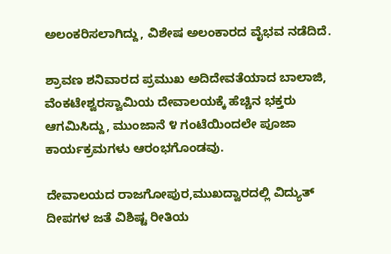ಅಲಂಕರಿಸಲಾಗಿದ್ದು, ವಿಶೇಷ ಅಲಂಕಾರದ ವೈಭವ ನಡೆದಿದೆ.

ಶ್ರಾವಣ ಶನಿವಾರದ ಪ್ರಮುಖ ಅದಿದೇವತೆಯಾದ ಬಾಲಾಜಿ, ವೆಂಕಟೇಶ್ವರಸ್ವಾಮಿಯ ದೇವಾಲಯಕ್ಕೆ ಹೆಚ್ಚಿನ ಭಕ್ತರು ಆಗಮಿಸಿದ್ದು, ಮುಂಜಾನೆ ೪ ಗಂಟೆಯಿಂದಲೇ ಪೂಜಾ ಕಾರ್ಯಕ್ರಮಗಳು ಆರಂಭಗೊಂಡವು.

ದೇವಾಲಯದ ರಾಜಗೋಪುರ,ಮುಖದ್ವಾರದಲ್ಲಿ ವಿದ್ಯುತ್ ದೀಪಗಳ ಜತೆ ವಿಶಿಷ್ಟ ರೀತಿಯ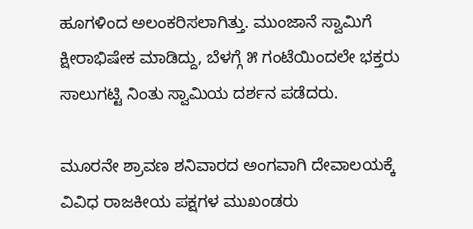ಹೂಗಳಿಂದ ಅಲಂಕರಿಸಲಾಗಿತ್ತು. ಮುಂಜಾನೆ ಸ್ವಾಮಿಗೆ ಕ್ಷೀರಾಭಿಷೇಕ ಮಾಡಿದ್ದು, ಬೆಳಗ್ಗೆ ೫ ಗಂಟೆಯಿಂದಲೇ ಭಕ್ತರು ಸಾಲುಗಟ್ಟಿ ನಿಂತು ಸ್ವಾಮಿಯ ದರ್ಶನ ಪಡೆದರು.

ಮೂರನೇ ಶ್ರಾವಣ ಶನಿವಾರದ ಅಂಗವಾಗಿ ದೇವಾಲಯಕ್ಕೆ ವಿವಿಧ ರಾಜಕೀಯ ಪಕ್ಷಗಳ ಮುಖಂಡರು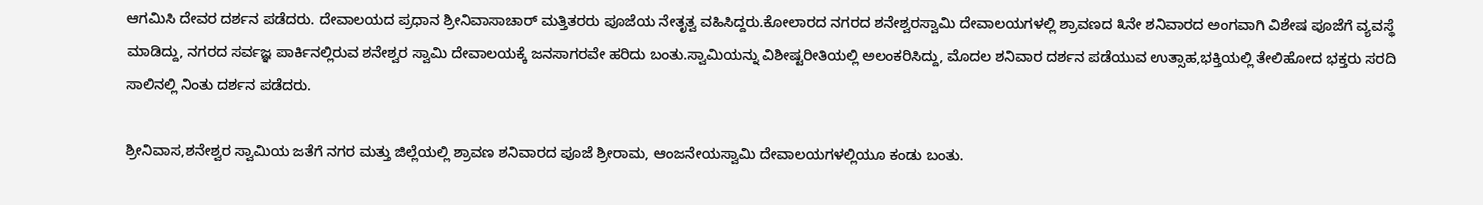ಆಗಮಿಸಿ ದೇವರ ದರ್ಶನ ಪಡೆದರು. ದೇವಾಲಯದ ಪ್ರಧಾನ ಶ್ರೀನಿವಾಸಾಚಾರ್ ಮತ್ತಿತರರು ಪೂಜೆಯ ನೇತೃತ್ವ ವಹಿಸಿದ್ದರು.ಕೋಲಾರದ ನಗರದ ಶನೇಶ್ವರಸ್ವಾಮಿ ದೇವಾಲಯಗಳಲ್ಲಿ ಶ್ರಾವಣದ ೩ನೇ ಶನಿವಾರದ ಅಂಗವಾಗಿ ವಿಶೇಷ ಪೂಜೆಗೆ ವ್ಯವಸ್ಥೆ ಮಾಡಿದ್ದು, ನಗರದ ಸರ್ವಜ್ಞ ಪಾರ್ಕಿನಲ್ಲಿರುವ ಶನೇಶ್ವರ ಸ್ವಾಮಿ ದೇವಾಲಯಕ್ಕೆ ಜನಸಾಗರವೇ ಹರಿದು ಬಂತು.ಸ್ವಾಮಿಯನ್ನು ವಿಶೀಷ್ಟರೀತಿಯಲ್ಲಿ ಅಲಂಕರಿಸಿದ್ದು, ಮೊದಲ ಶನಿವಾರ ದರ್ಶನ ಪಡೆಯುವ ಉತ್ಸಾಹ,ಭಕ್ತಿಯಲ್ಲಿ ತೇಲಿಹೋದ ಭಕ್ತರು ಸರದಿ ಸಾಲಿನಲ್ಲಿ ನಿಂತು ದರ್ಶನ ಪಡೆದರು.

ಶ್ರೀನಿವಾಸ,ಶನೇಶ್ವರ ಸ್ವಾಮಿಯ ಜತೆಗೆ ನಗರ ಮತ್ತು ಜಿಲ್ಲೆಯಲ್ಲಿ ಶ್ರಾವಣ ಶನಿವಾರದ ಪೂಜೆ ಶ್ರೀರಾಮ, ಆಂಜನೇಯಸ್ವಾಮಿ ದೇವಾಲಯಗಳಲ್ಲಿಯೂ ಕಂಡು ಬಂತು.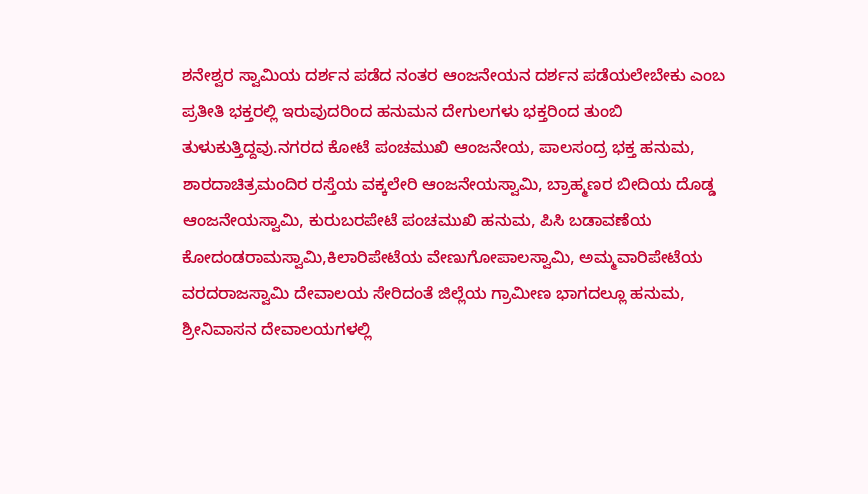ಶನೇಶ್ವರ ಸ್ವಾಮಿಯ ದರ್ಶನ ಪಡೆದ ನಂತರ ಆಂಜನೇಯನ ದರ್ಶನ ಪಡೆಯಲೇಬೇಕು ಎಂಬ ಪ್ರತೀತಿ ಭಕ್ತರಲ್ಲಿ ಇರುವುದರಿಂದ ಹನುಮನ ದೇಗುಲಗಳು ಭಕ್ತರಿಂದ ತುಂಬಿ ತುಳುಕುತ್ತಿದ್ದವು.ನಗರದ ಕೋಟೆ ಪಂಚಮುಖಿ ಆಂಜನೇಯ, ಪಾಲಸಂದ್ರ ಭಕ್ತ ಹನುಮ, ಶಾರದಾಚಿತ್ರಮಂದಿರ ರಸ್ತೆಯ ವಕ್ಕಲೇರಿ ಆಂಜನೇಯಸ್ವಾಮಿ, ಬ್ರಾಹ್ಮಣರ ಬೀದಿಯ ದೊಡ್ಡ ಆಂಜನೇಯಸ್ವಾಮಿ, ಕುರುಬರಪೇಟೆ ಪಂಚಮುಖಿ ಹನುಮ, ಪಿಸಿ ಬಡಾವಣೆಯ ಕೋದಂಡರಾಮಸ್ವಾಮಿ,ಕಿಲಾರಿಪೇಟೆಯ ವೇಣುಗೋಪಾಲಸ್ವಾಮಿ, ಅಮ್ಮವಾರಿಪೇಟೆಯ ವರದರಾಜಸ್ವಾಮಿ ದೇವಾಲಯ ಸೇರಿದಂತೆ ಜಿಲ್ಲೆಯ ಗ್ರಾಮೀಣ ಭಾಗದಲ್ಲೂ ಹನುಮ, ಶ್ರೀನಿವಾಸನ ದೇವಾಲಯಗಳಲ್ಲಿ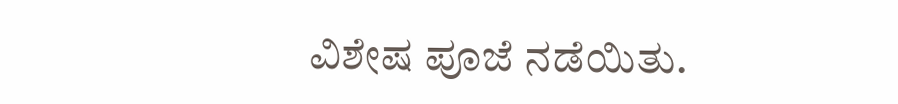ವಿಶೇಷ ಪೂಜೆ ನಡೆಯಿತು.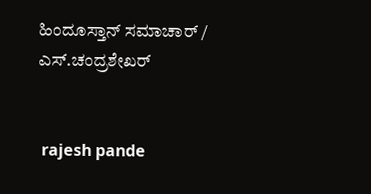ಹಿಂದೂಸ್ತಾನ್ ಸಮಾಚಾರ್ / ಎಸ್.ಚಂದ್ರಶೇಖರ್


 rajesh pande